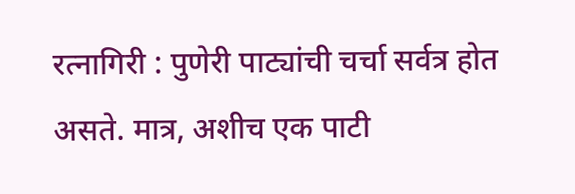रत्नागिरी : पुणेरी पाट्यांची चर्चा सर्वत्र होत असते. मात्र, अशीच एक पाटी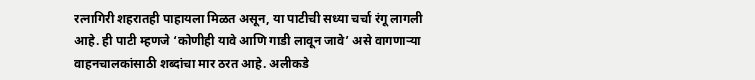रत्नागिरी शहरातही पाहायला मिळत असून, या पाटीची सध्या चर्चा रंगू लागली आहे. ही पाटी म्हणजे ‘कोणीही यावे आणि गाडी लावून जावे’ असे वागणाऱ्या वाहनचालकांसाठी शब्दांचा मार ठरत आहे. अलीकडे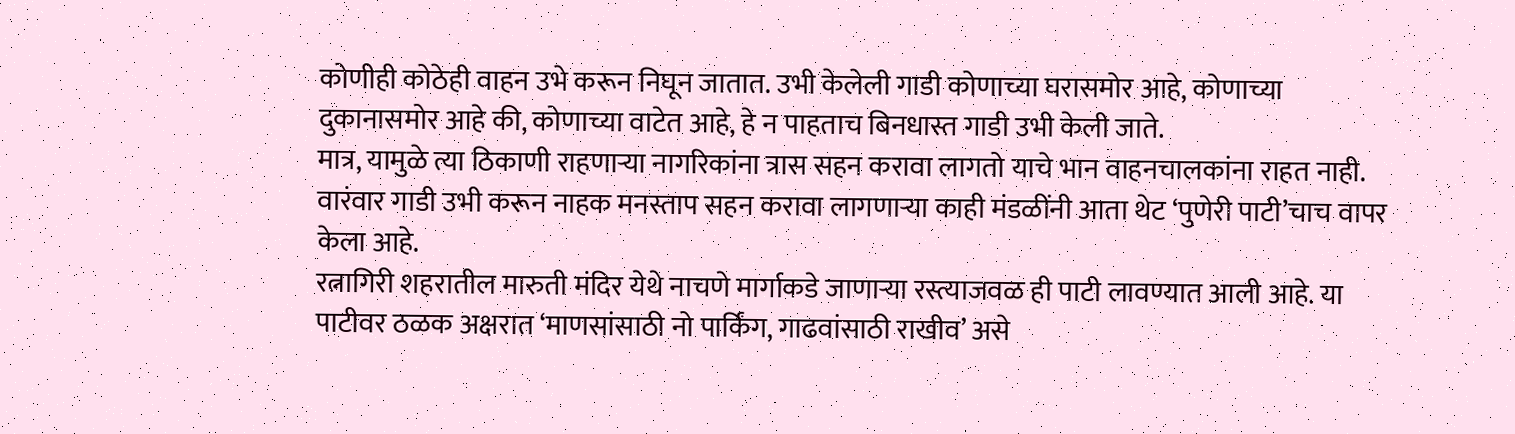कोणीही कोठेही वाहन उभे करून निघून जातात. उभी केलेली गाडी कोणाच्या घरासमोर आहे, कोणाच्या दुकानासमोर आहे की, कोणाच्या वाटेत आहे, हे न पाहताच बिनधास्त गाडी उभी केली जाते.
मात्र, यामुळे त्या ठिकाणी राहणाऱ्या नागरिकांना त्रास सहन करावा लागतो याचे भान वाहनचालकांना राहत नाही. वारंवार गाडी उभी करून नाहक मनस्ताप सहन करावा लागणाऱ्या काही मंडळींनी आता थेट ‘पुणेरी पाटी’चाच वापर केला आहे.
रत्नागिरी शहरातील मारुती मंदिर येथे नाचणे मार्गाकडे जाणाऱ्या रस्त्याजवळ ही पाटी लावण्यात आली आहे. या पाटीवर ठळक अक्षरात ‘माणसांसाठी नो पार्किंग, गाढवांसाठी राखीव’ असे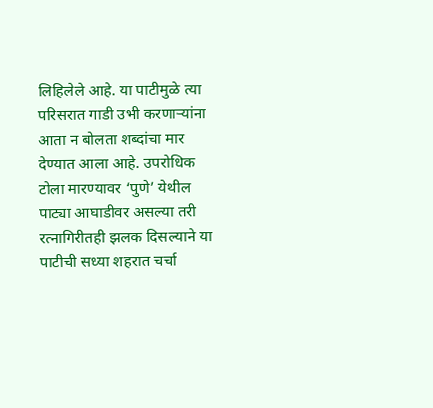लिहिलेले आहे. या पाटीमुळे त्या परिसरात गाडी उभी करणाऱ्यांना आता न बोलता शब्दांचा मार देण्यात आला आहे. उपरोधिक टोला मारण्यावर ‘पुणे’ येथील पाट्या आघाडीवर असल्या तरी रत्नागिरीतही झलक दिसल्याने या पाटीची सध्या शहरात चर्चा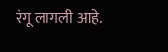रंगू लागली आहे.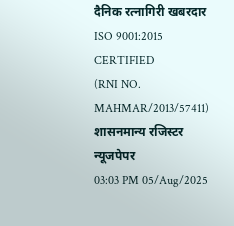दैनिक रत्नागिरी खबरदार
ISO 9001:2015 CERTIFIED
(RNI NO. MAHMAR/2013/57411)
शासनमान्य रजिस्टर न्यूजपेपर
03:03 PM 05/Aug/2025